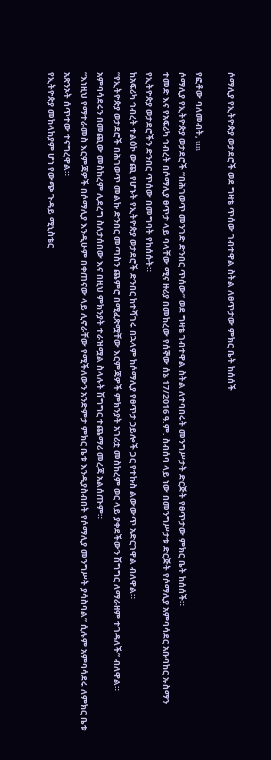ሶማሊያ የኢትዮጵያ ወታደሮች ወደ ግዛቴ ጥሰው ገብተዋል ስትል ለፀጥታው ምክር ቤት ከሰሰች

የፎቶው ባለመብት, un
ሶማሊያ የኢትዮጵያ ወታደሮች “በሕገወጥ መንገድ ድንበር ጥሰው” ወደ ግዛቴ ገብተዋል ስትል ለተባበሩት መንግሥታት ድርጅት የፀጥታው ምክር ቤት ከሰሰች።
ተመድ እና የአፍሪካ ኅብረት በሶማሊያ ፀጥታ ላይ ባላቸው ሚና ዙሪያ በመከረው የሰኞው ሰኔ 17/2016 ዓ.ም. ስብሰባ ላይ ነው በመንግሥታቱ ድርጅት የሶማሊያ አምባሳደር አቡባከር ኡስማን የኢትዮጵያ ወታደሮችን ድንበር ጥሰው በመግባት የከሰሱት።
ከአፍሪካ ኅብረት ተልዕኮ ውጪ የሆኑት የኢትዮጵያ ወታደሮች ድንበር ከተሻገሩ በኋላም ከሶማሊያ የፀጥታ ኃይሎች ጋር የተኩስ ልውውጥ አድርገዋል ብለዋል።
“የኢትዮጵያ ወታደሮች በሕገወጥ መልኩ ድንበር መጣስን ጨምሮ በሚፈጽሟቸው እርምጃዎች ምክንያት አገሪቷ መስከረም ወር ላይ ያቀደችውን ሽግግር ለማራዘም ተገዳለች” ብለዋል።
አምባሳደሩን በመጪው መስከረም ሊደረግ ስለታሰበው እና በዚህ ምክንያት ተራዝሟል ስላሉት ሽግግር ተጨማሪ መረጃ አልሰጡም።
“እነዚህ የማተራመስ እርምጃዎች በሶማሊያ እንዲሁም በቀጠናው ላይ ሊኖራቸው የሚችለውን አንድምታ ምክር ቤቱ እንዲያስብበት የሶማሊያ መንግሥት ያሳስባል” ሲሉም አምባሳደሩ ለምክር ቤቱ አጽንኦት ሰጥተው ተናግረዋል።
የኢትዮጵያ መከላከያም ሆነ የውጭ ጉዳይ ሚኒስቴር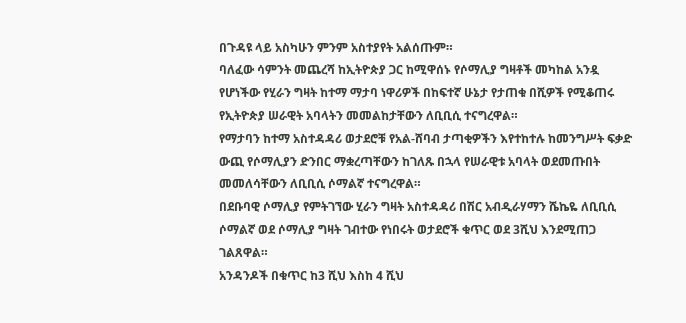በጉዳዩ ላይ አስካሁን ምንም አስተያየት አልሰጡም።
ባለፈው ሳምንት መጨረሻ ከኢትዮጵያ ጋር ከሚዋሰኑ የሶማሊያ ግዛቶች መካከል አንዷ የሆነችው የሂራን ግዛት ከተማ ማታባ ነዋሪዎች በከፍተኛ ሁኔታ የታጠቁ በሺዎች የሚቆጠሩ የኢትዮጵያ ሠራዊት አባላትን መመልከታቸውን ለቢቢሲ ተናግረዋል።
የማታባን ከተማ አስተዳዳሪ ወታደሮቹ የአል-ሸባብ ታጣቂዎችን እየተከተሉ ከመንግሥት ፍቃድ ውጪ የሶማሊያን ድንበር ማቋረጣቸውን ከገለጹ በኋላ የሠራዊቱ አባላት ወደመጡበት መመለሳቸውን ለቢቢሲ ሶማልኛ ተናግረዋል።
በደቡባዊ ሶማሊያ የምትገኘው ሂራን ግዛት አስተዳዳሪ በሽር አብዲራሃማን ሼኬዬ ለቢቢሲ ሶማልኛ ወደ ሶማሊያ ግዛት ገብተው የነበሩት ወታደሮች ቁጥር ወደ 3ሺህ እንደሚጠጋ ገልጸዋል።
አንዳንዶች በቁጥር ከ3 ሺህ እስከ 4 ሺህ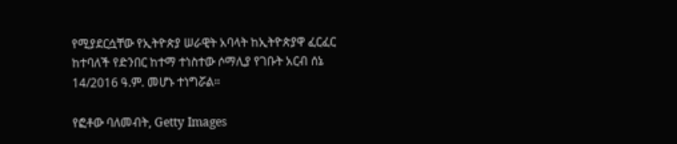የሚያደርሷቸው የኢትዮጵያ ሠራዊት አባላት ከኢትዮጵያዋ ፈርፈር ከተባለች የድንበር ከተማ ተነስተው ሶማሊያ የገቡት አርብ ሰኔ 14/2016 ዓ.ም. መሆኑ ተነግሯል።

የፎቶው ባለመብት, Getty Images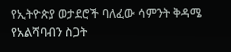የኢትዮጵያ ወታደሮች ባለፈው ሳምንት ቅዳሜ የአልሻባብን ስጋት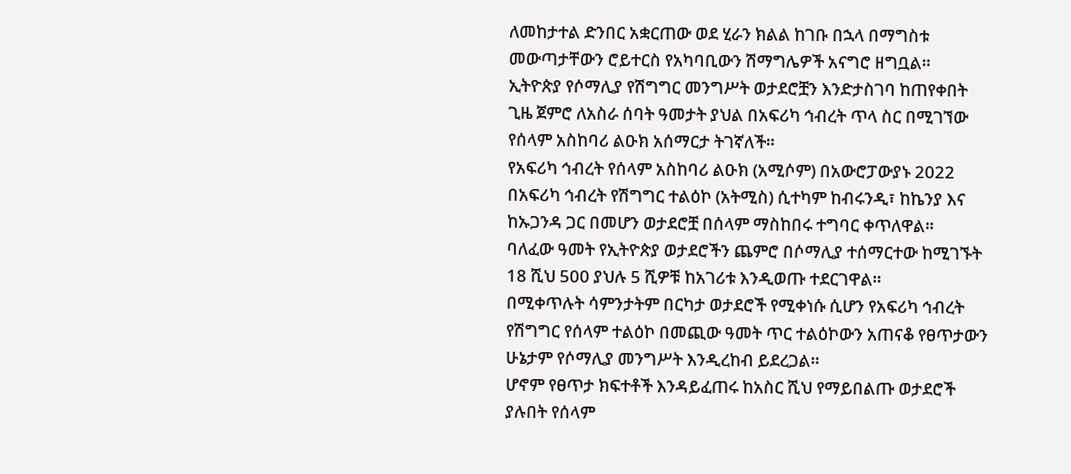ለመከታተል ድንበር አቋርጠው ወደ ሂራን ክልል ከገቡ በኋላ በማግስቱ መውጣታቸውን ሮይተርስ የአካባቢውን ሽማግሌዎች አናግሮ ዘግቧል።
ኢትዮጵያ የሶማሊያ የሽግግር መንግሥት ወታደሮቿን እንድታስገባ ከጠየቀበት ጊዜ ጀምሮ ለአስራ ሰባት ዓመታት ያህል በአፍሪካ ኅብረት ጥላ ስር በሚገኘው የሰላም አስከባሪ ልዑክ አሰማርታ ትገኛለች።
የአፍሪካ ኅብረት የሰላም አስከባሪ ልዑክ (አሚሶም) በአውሮፓውያኑ 2022 በአፍሪካ ኅብረት የሽግግር ተልዕኮ (አትሚስ) ሲተካም ከብሩንዲ፣ ከኬንያ እና ከኡጋንዳ ጋር በመሆን ወታደሮቿ በሰላም ማስከበሩ ተግባር ቀጥለዋል።
ባለፈው ዓመት የኢትዮጵያ ወታደሮችን ጨምሮ በሶማሊያ ተሰማርተው ከሚገኙት 18 ሺህ 500 ያህሉ 5 ሺዎቹ ከአገሪቱ እንዲወጡ ተደርገዋል።
በሚቀጥሉት ሳምንታትም በርካታ ወታደሮች የሚቀነሱ ሲሆን የአፍሪካ ኅብረት የሽግግር የሰላም ተልዕኮ በመጪው ዓመት ጥር ተልዕኮውን አጠናቆ የፀጥታውን ሁኔታም የሶማሊያ መንግሥት እንዲረከብ ይደረጋል።
ሆኖም የፀጥታ ክፍተቶች እንዳይፈጠሩ ከአስር ሺህ የማይበልጡ ወታደሮች ያሉበት የሰላም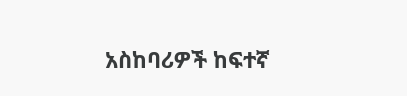አስከባሪዎች ከፍተኛ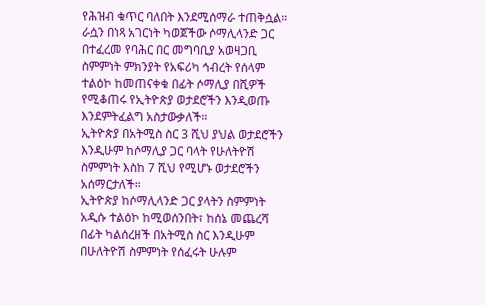የሕዝብ ቁጥር ባለበት እንደሚሰማራ ተጠቅሷል።
ራሷን በነጻ አገርነት ካወጀችው ሶማሊላንድ ጋር በተፈረመ የባሕር በር መግባቢያ አወዛጋቢ ስምምነት ምክንያት የአፍሪካ ኅብረት የሰላም ተልዕኮ ከመጠናቀቁ በፊት ሶማሊያ በሺዎች የሚቆጠሩ የኢትዮጵያ ወታደሮችን እንዲወጡ እንደምትፈልግ አስታውቃለች።
ኢትዮጵያ በአትሚስ ስር 3 ሺህ ያህል ወታደሮችን እንዲሁም ከሶማሊያ ጋር ባላት የሁለትዮሽ ስምምነት እስከ 7 ሺህ የሚሆኑ ወታደሮችን አሰማርታለች።
ኢትዮጵያ ከሶማሊላንድ ጋር ያላትን ስምምነት አዲሱ ተልዕኮ ከሚወሰንበት፣ ከሰኔ መጨረሻ በፊት ካልሰረዘች በአትሚስ ስር እንዲሁም በሁለትዮሽ ስምምነት የሰፈሩት ሁሉም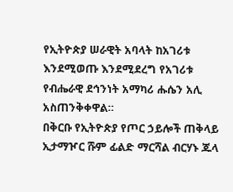የኢትዮጵያ ሠራዊት አባላት ከአገሪቱ እንደሚወጡ እንደሚደረግ የአገሪቱ የብሔራዊ ደኅንነት አማካሪ ሑሴን አሊ አስጠንቅቀዋል።
በቅርቡ የኢትዮጵያ የጦር ኃይሎች ጠቅላይ ኢታማዦር ሹም ፊልድ ማርሻል ብርሃኑ ጁላ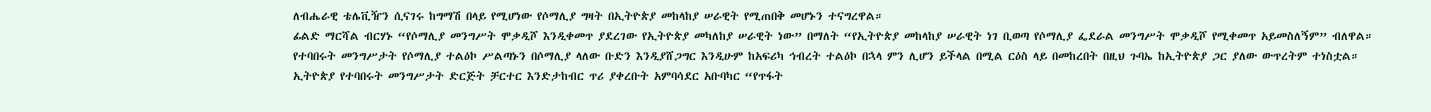ለብሔራዊ ቴሌቪዥን ሲናገሩ ከግማሽ በላይ የሚሆነው የሶማሊያ ግዛት በኢትዮጵያ መከላከያ ሠራዊት የሚጠበቅ መሆኑን ተናግረዋል።
ፊልድ ማርሻል ብርሃኑ “የሶማሊያ መንግሥት ሞቃዲሾ እንዲቀመጥ ያደረገው የኢትዮጵያ መካለከያ ሠራዊት ነው” በማለት “የኢትዮጵያ መከላከያ ሠራዊት ነገ ቢወጣ የሶማሊያ ፌደራል መንግሥት ሞቃዲሾ የሚቀመጥ አይመስለኝም” ብለዋል።
የተባበሩት መንግሥታት የሶማሊያ ተልዕኮ ሥልጣኑን በሶማሊያ ላለው ቡድን እንዲያሸጋግር እንዲሁም ከአፍሪካ ኅብረት ተልዕኮ በኋላ ምን ሊሆን ይችላል በሚል ርዕስ ላይ በመከረበት በዚህ ጉባኤ ከኢትዮጵያ ጋር ያለው ውጥረትም ተነስቷል።
ኢትዮጵያ የተባበሩት መንግሥታት ድርጅት ቻርተር እንድታከብር ጥሪ ያቀረቡት አምባሳደር አቡባካር “የጥፋት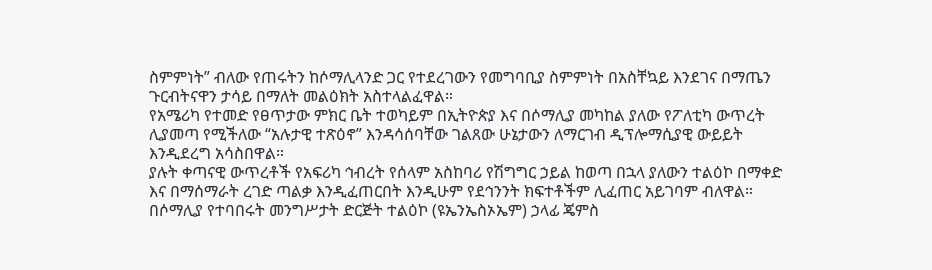ስምምነት” ብለው የጠሩትን ከሶማሊላንድ ጋር የተደረገውን የመግባቢያ ስምምነት በአስቸኳይ እንደገና በማጤን ጉርብትናዋን ታሳይ በማለት መልዕክት አስተላልፈዋል።
የአሜሪካ የተመድ የፀጥታው ምክር ቤት ተወካይም በኢትዮጵያ እና በሶማሊያ መካከል ያለው የፖለቲካ ውጥረት ሊያመጣ የሚችለው “አሉታዊ ተጽዕኖ” እንዳሳሰባቸው ገልጸው ሁኔታውን ለማርገብ ዲፕሎማሲያዊ ውይይት እንዲደረግ አሳስበዋል።
ያሉት ቀጣናዊ ውጥረቶች የአፍሪካ ኅብረት የሰላም አስከባሪ የሽግግር ኃይል ከወጣ በኋላ ያለውን ተልዕኮ በማቀድ እና በማሰማራት ረገድ ጣልቃ እንዲፈጠርበት እንዲሁም የደኅንንት ክፍተቶችም ሊፈጠር አይገባም ብለዋል።
በሶማሊያ የተባበሩት መንግሥታት ድርጅት ተልዕኮ (ዩኤንኤስኦኤም) ኃላፊ ጄምስ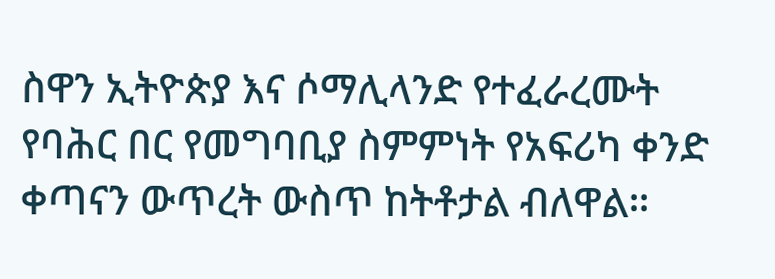ስዋን ኢትዮጵያ እና ሶማሊላንድ የተፈራረሙት የባሕር በር የመግባቢያ ስምምነት የአፍሪካ ቀንድ ቀጣናን ውጥረት ውስጥ ከትቶታል ብለዋል።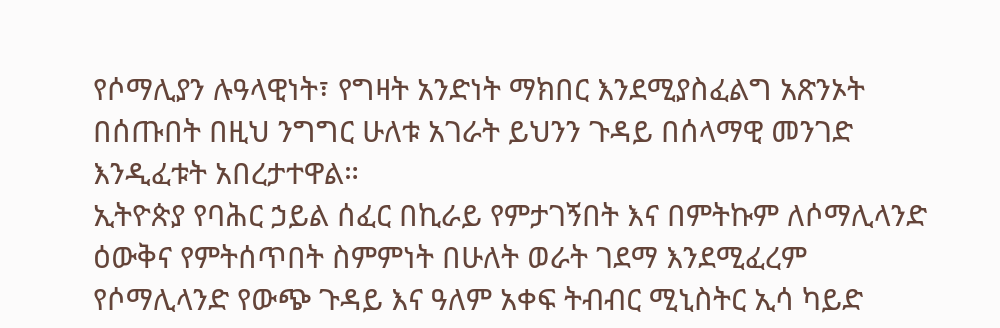የሶማሊያን ሉዓላዊነት፣ የግዛት አንድነት ማክበር እንደሚያስፈልግ አጽንኦት በሰጡበት በዚህ ንግግር ሁለቱ አገራት ይህንን ጉዳይ በሰላማዊ መንገድ እንዲፈቱት አበረታተዋል።
ኢትዮጵያ የባሕር ኃይል ሰፈር በኪራይ የምታገኝበት እና በምትኩም ለሶማሊላንድ ዕውቅና የምትሰጥበት ስምምነት በሁለት ወራት ገደማ እንደሚፈረም የሶማሊላንድ የውጭ ጉዳይ እና ዓለም አቀፍ ትብብር ሚኒስትር ኢሳ ካይድ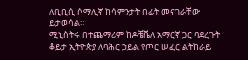ለቢቢሲ ሶማሊኛ ከሳምንታት በፊት መናገራቸው ይታወሳል።
ሚኒስትሩ በተጨማሪም ከዶቼቬለ አማርኛ ጋር ባደረጉት ቆይታ ኢትዮጵያ ለባሕር ኃይል የጦር ሠፈር ልትከራይ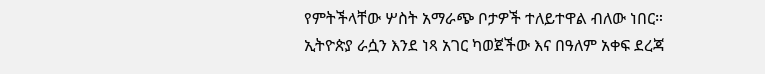የምትችላቸው ሦስት አማራጭ ቦታዎች ተለይተዋል ብለው ነበር።
ኢትዮጵያ ራሷን እንደ ነጻ አገር ካወጀችው እና በዓለም አቀፍ ደረጃ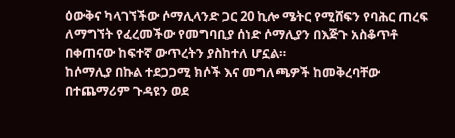ዕውቅና ካላገኘችው ሶማሊላንድ ጋር 20 ኪሎ ሜትር የሚሸፍን የባሕር ጠረፍ ለማግኘት የፈረመችው የመግባቢያ ሰነድ ሶማሊያን በእጅጉ አስቆጥቶ በቀጠናው ከፍተኛ ውጥረትን ያስከተለ ሆኗል።
ከሶማሊያ በኩል ተደጋጋሚ ክሶች እና መግለጫዎች ከመቅረባቸው በተጨማሪም ጉዳዩን ወደ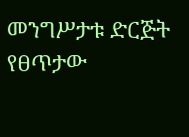መንግሥታቱ ድርጅት የፀጥታው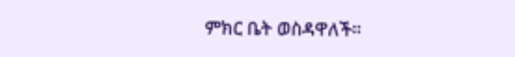ምክር ቤት ወስዳዋለች።